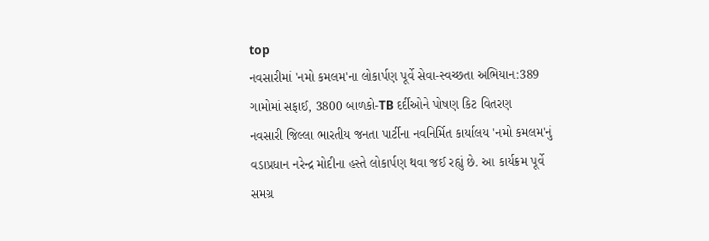top
નવસારીમાં 'નમો કમલમ'ના લોકાર્પણ પૂર્વે સેવા-સ્વચ્છતા અભિયાન:389 ગામોમાં સફાઈ, 3800 બાળકો-TB દર્દીઓને પોષણ કિટ વિતરણ
નવસારી જિલ્લા ભારતીય જનતા પાર્ટીના નવનિર્મિત કાર્યાલય 'નમો કમલમ'નું વડાપ્રધાન નરેન્દ્ર મોદીના હસ્તે લોકાર્પણ થવા જઈ રહ્યું છે. આ કાર્યક્રમ પૂર્વે સમગ્ર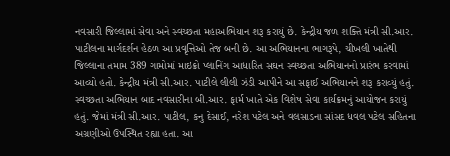નવસારી જિલ્લામાં સેવા અને સ્વચ્છતા મહાઅભિયાન શરૂ કરાયું છે. કેન્દ્રીય જળ શક્તિ મંત્રી સી.આર. પાટીલના માર્ગદર્શન હેઠળ આ પ્રવૃત્તિઓ તેજ બની છે. આ અભિયાનના ભાગરૂપે, ચીખલી ખાતેથી જિલ્લાના તમામ 389 ગામોમાં માઇક્રો પ્લાનિંગ આધારિત સઘન સ્વચ્છતા અભિયાનનો પ્રારંભ કરવામાં આવ્યો હતો. કેન્દ્રીય મંત્રી સી.આર. પાટીલે લીલી ઝંડી આપીને આ સફાઈ અભિયાનને શરૂ કરાવ્યું હતું. સ્વચ્છતા અભિયાન બાદ નવસારીના બી.આર. ફાર્મ ખાતે એક વિશેષ સેવા કાર્યક્રમનું આયોજન કરાયું હતું. જેમાં મંત્રી સી.આર. પાટીલ, કનુ દેસાઈ, નરેશ પટેલ અને વલસાડના સાંસદ ધવલ પટેલ સહિતના અગ્રણીઓ ઉપસ્થિત રહ્યા હતા. આ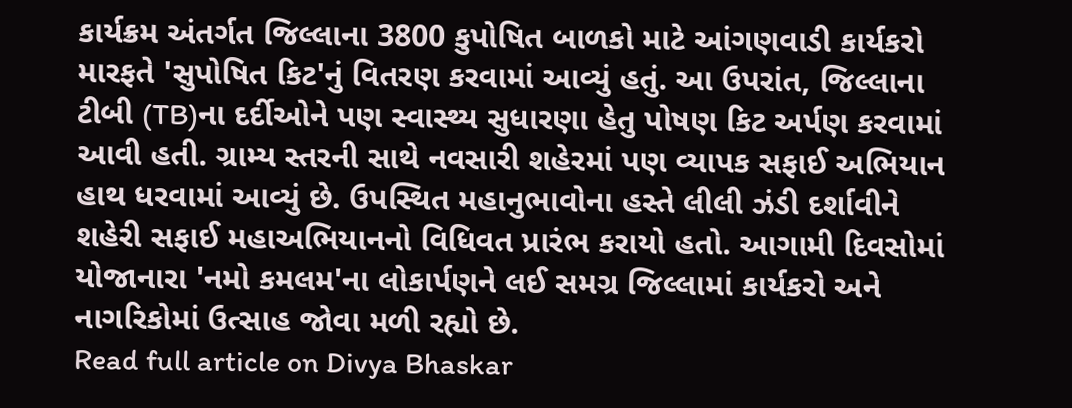કાર્યક્રમ અંતર્ગત જિલ્લાના 3800 કુપોષિત બાળકો માટે આંગણવાડી કાર્યકરો મારફતે 'સુપોષિત કિટ'નું વિતરણ કરવામાં આવ્યું હતું. આ ઉપરાંત, જિલ્લાના ટીબી (TB)ના દર્દીઓને પણ સ્વાસ્થ્ય સુધારણા હેતુ પોષણ કિટ અર્પણ કરવામાં આવી હતી. ગ્રામ્ય સ્તરની સાથે નવસારી શહેરમાં પણ વ્યાપક સફાઈ અભિયાન હાથ ધરવામાં આવ્યું છે. ઉપસ્થિત મહાનુભાવોના હસ્તે લીલી ઝંડી દર્શાવીને શહેરી સફાઈ મહાઅભિયાનનો વિધિવત પ્રારંભ કરાયો હતો. આગામી દિવસોમાં યોજાનારા 'નમો કમલમ'ના લોકાર્પણને લઈ સમગ્ર જિલ્લામાં કાર્યકરો અને નાગરિકોમાં ઉત્સાહ જોવા મળી રહ્યો છે.
Read full article on Divya Bhaskar